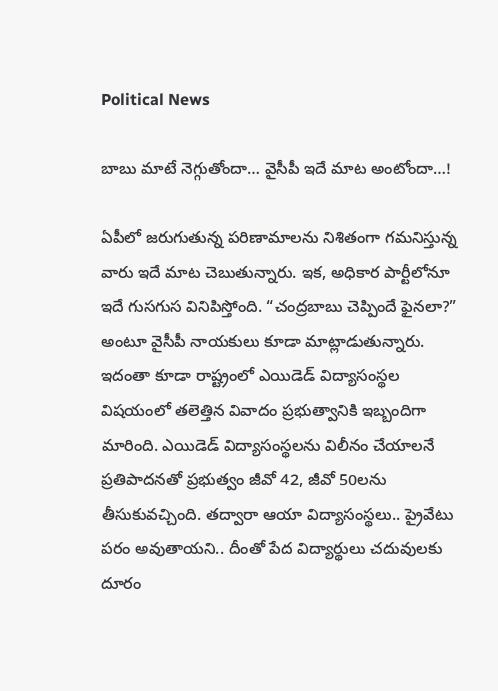Political News

బాబు మాటే నెగ్గుతోందా… వైసీపీ ఇదే మాట అంటోందా…!

ఏపీలో జ‌రుగుతున్న ప‌రిణామాల‌ను నిశితంగా గ‌మ‌నిస్తున్న వారు ఇదే మాట చెబుతున్నారు. ఇక‌, అధికార పార్టీలోనూ ఇదే గుస‌గుస వినిపిస్తోంది. “చంద్ర‌బాబు చెప్పిందే ఫైన‌లా?” అంటూ వైసీపీ నాయ‌కులు కూడా మాట్లాడుతున్నారు. ఇదంతా కూడా రాష్ట్రంలో ఎయిడెడ్ విద్యాసంస్థ‌ల విష‌యంలో త‌లెత్తిన వివాదం ప్ర‌భుత్వానికి ఇబ్బందిగా మారింది. ఎయిడెడ్ విద్యాసంస్థ‌ల‌ను విలీనం చేయాల‌నే ప్ర‌తిపాద‌నతో ప్ర‌భుత్వం జీవో 42, జీవో 50ల‌ను తీసుకువ‌చ్చింది. త‌ద్వారా ఆయా విద్యాసంస్థ‌లు.. ప్రైవేటు ప‌రం అవుతాయ‌ని.. దీంతో పేద విద్యార్థులు చ‌దువుల‌కు దూరం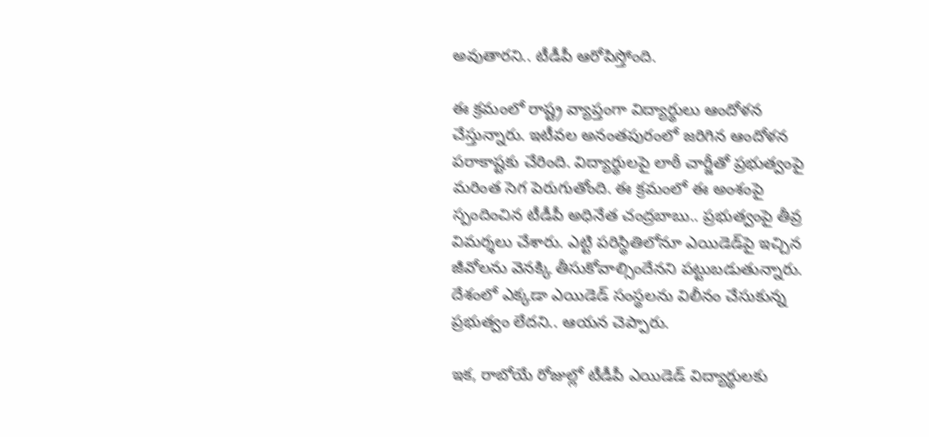అవుతార‌ని.. టీడీపీ ఆరోపిస్తోంది.

ఈ క్ర‌మంలో రాష్ట్ర వ్యాప్తంగా విద్యార్థులు ఆందోళ‌న చేస్తున్నారు. ఇటీవ‌ల అనంత‌పురంలో జ‌రిగిన ఆందోళ‌న ప‌రాకాష్ట‌కు చేరింది. విద్యార్థుల‌పై లాఠీ చార్జీతో ప్ర‌భుత్వంపై మ‌రింత సెగ పెరుగుతోంది. ఈ క్ర‌మంలో ఈ అంశంపై స్పందించిన టీడీపీ అధినేత చంద్ర‌బాబు.. ప్ర‌భుత్వంపై తీవ్ర విమ‌ర్శ‌లు చేశారు. ఎట్టి ప‌రిస్థితిలోనూ ఎయిడెడ్‌పై ఇచ్చిన జీవోలను వెన‌క్కి తీసుకోవాల్సిందేన‌ని ప‌ట్టుబ‌డుతున్నారు. దేశంలో ఎక్క‌డా ఎయిడెడ్ సంస్థ‌ల‌ను విలీనం చేసుకున్న ప్ర‌భుత్వం లేద‌ని.. ఆయ‌న చెప్పారు.

ఇక‌, రాబోయే రోజుల్లో టీడీపీ ఎయిడెడ్ విద్యార్థుల‌కు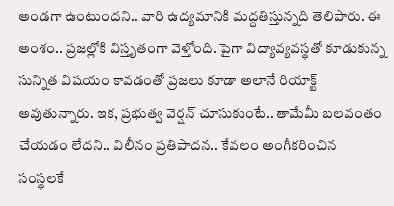అండగా ఉంటుంద‌ని.. వారి ఉద్య‌మానికి మ‌ద్ద‌తిస్తున్నది తెలిపారు. ఈ అంశం.. ప్ర‌జ‌ల్లోకి విస్తృతంగా వెళ్తోంది. పైగా విద్యావ్య‌వ‌స్థ‌తో కూడుకున్న సున్నిత విష‌యం కావ‌డంతో ప్ర‌జ‌లు కూడా అలానే రియాక్ట్ అవుతున్నారు. ఇక‌, ప్ర‌భుత్వ వెర్ష‌న్ చూసుకుంటే.. తామేమీ బ‌లవంతం చేయ‌డం లేద‌ని.. విలీనం ప్ర‌తిపాద‌న‌.. కేవ‌లం అంగీక‌రించిన సంస్థ‌ల‌కే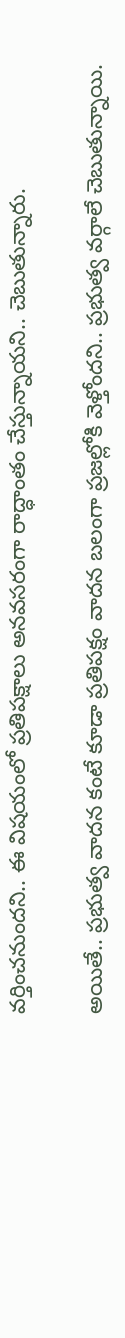వ‌ర్తించ‌నుంద‌ని.. ఈ విష‌యంలో ప్ర‌తిప‌క్షాలు అన‌వ‌స‌రంగా రాద్ధాంతం చేస్తున్నాయ‌ని.. చెబుతున్నారు.

అయితే.. ప్ర‌భుత్వ వాద‌న కంటే కూడా ప్ర‌తిప‌క్షం వాద‌న బ‌లంగా ప్ర‌జ‌ల్లోకి వెళ్తోంద‌ని.. ప్ర‌భుత్వ వ‌ర్గాలే చెబుతున్నాయి.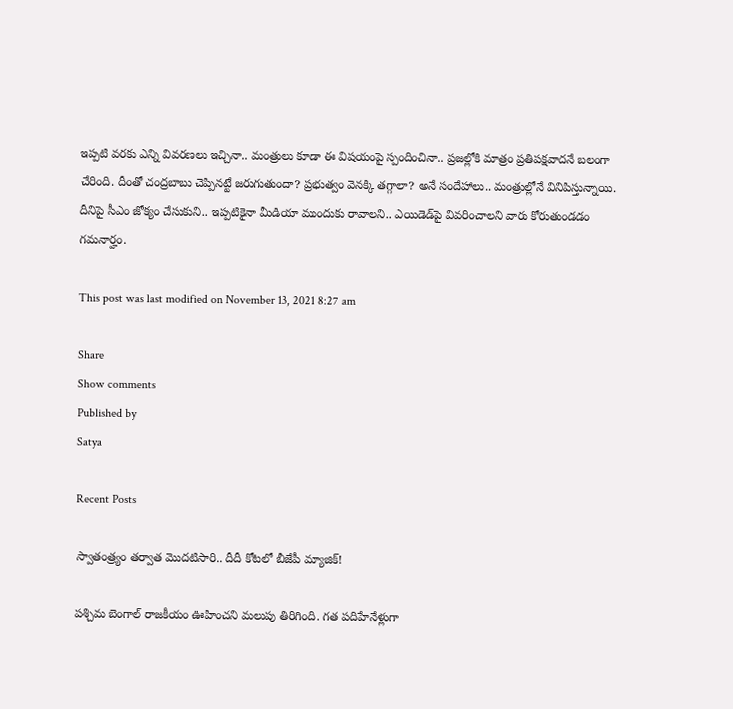ఇప్ప‌టి వ‌ర‌కు ఎన్ని వివ‌ర‌ణ‌లు ఇచ్చినా.. మంత్రులు కూడా ఈ విష‌యంపై స్పందించినా.. ప్ర‌జ‌ల్లోకి మాత్రం ప్ర‌తిప‌క్ష‌వాద‌నే బ‌లంగా చేరింది. దీంతో చంద్ర‌బాబు చెప్పిన‌ట్టే జ‌రుగుతుందా? ప్ర‌భుత్వం వెన‌క్కి త‌గ్గాలా? అనే సందేహాలు.. మంత్రుల్లోనే వినిపిస్తున్నాయి. దీనిపై సీఎం జోక్యం చేసుకుని.. ఇప్ప‌టికైనా మీడియా ముందుకు రావాల‌ని.. ఎయిడెడ్‌పై వివ‌రించాల‌ని వారు కోరుతుండ‌డం గ‌మ‌నార్హం.

This post was last modified on November 13, 2021 8:27 am

Share
Show comments
Published by
Satya

Recent Posts

స్వాతంత్ర్యం తర్వాత మొదటిసారి.. దీదీ కోటలో బీజేపీ మ్యాజిక్!

పశ్చిమ బెంగాల్ రాజకీయం ఊహించని మలుపు తిరిగింది. గత పదిహేనేళ్లుగా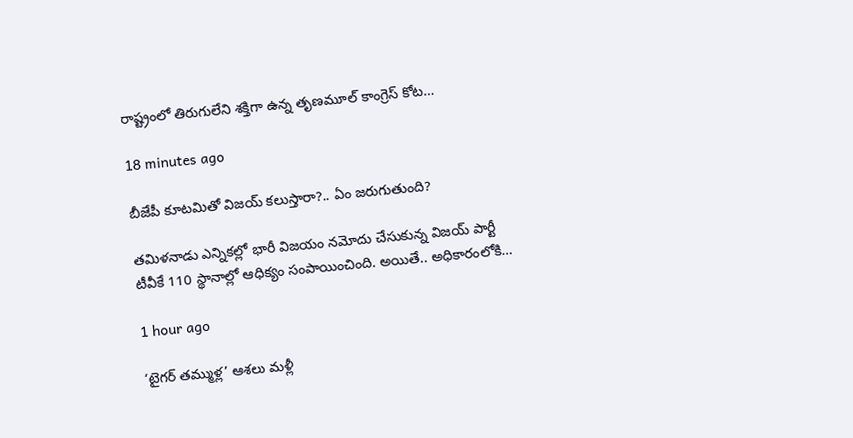రాష్ట్రంలో తిరుగులేని శక్తిగా ఉన్న తృణమూల్ కాంగ్రెస్ కోట…

18 minutes ago

బీజేపీ కూటమితో విజ‌య్ క‌లుస్తారా?.. ఏం జ‌రుగుతుంది?

త‌మిళ‌నాడు ఎన్నిక‌ల్లో భారీ విజ‌యం న‌మోదు చేసుకున్న విజ‌య్ పార్టీ టీవీకే 110 స్థానాల్లో ఆధిక్యం సంపాయించింది. అయితే.. అధికారంలోకి…

1 hour ago

‘టైగర్ తమ్ముళ్ల’ ఆశలు మళ్లీ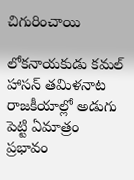చిగురించాయి

లోకనాయకుడు కమల్ హాసన్ తమిళనాట రాజకీయాల్లో అడుగు పెట్టి ఏమాత్రం ప్రభావం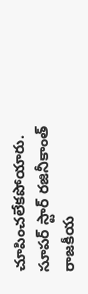చూపించలేకపోయారు. సూపర్ స్టార్ రజినీకాంత్ రాజకీయ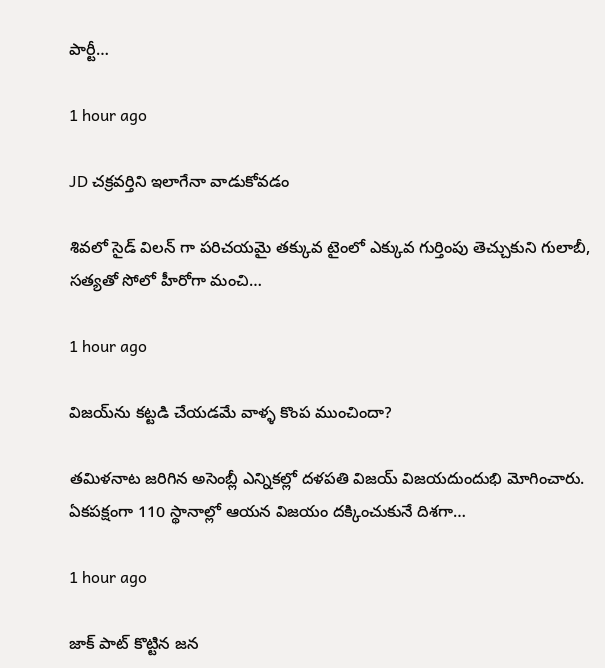పార్టీ…

1 hour ago

JD చక్రవర్తిని ఇలాగేనా వాడుకోవడం

శివలో సైడ్ విలన్ గా పరిచయమై తక్కువ టైంలో ఎక్కువ గుర్తింపు తెచ్చుకుని గులాబీ, సత్యతో సోలో హీరోగా మంచి…

1 hour ago

విజ‌య్‌ను క‌ట్ట‌డి చేయ‌డ‌మే వాళ్ళ కొంప ముంచిందా?

త‌మిళ‌నాట జ‌రిగిన అసెంబ్లీ ఎన్నిక‌ల్లో ద‌ళ‌ప‌తి విజ‌య్ విజ‌య‌దుందుభి మోగించారు. ఏక‌ప‌క్షంగా 110 స్థానాల్లో ఆయ‌న విజ‌యం ద‌క్కించుకునే దిశ‌గా…

1 hour ago

జాక్ పాట్ కొట్టిన జన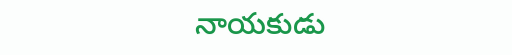నాయకుడు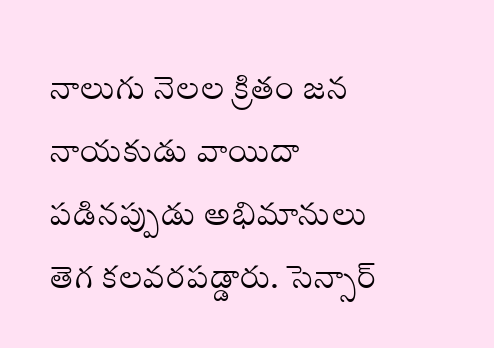నాలుగు నెలల క్రితం జన నాయకుడు వాయిదా పడినప్పుడు అభిమానులు తెగ కలవరపడ్డారు. సెన్సార్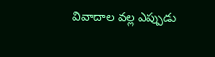వివాదాల వల్ల ఎప్పుడు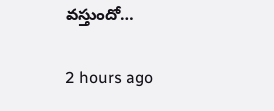వస్తుందో…

2 hours ago